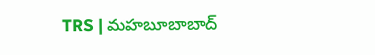TRS | మహబూబాబాద్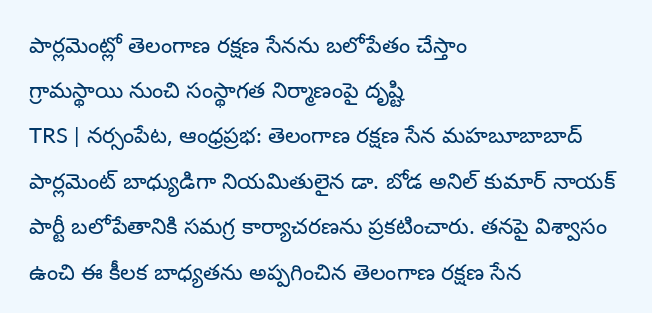పార్లమెంట్లో తెలంగాణ రక్షణ సేనను బలోపేతం చేస్తాం
గ్రామస్థాయి నుంచి సంస్థాగత నిర్మాణంపై దృష్టి
TRS | నర్సంపేట, ఆంధ్రప్రభ: తెలంగాణ రక్షణ సేన మహబూబాబాద్ పార్లమెంట్ బాధ్యుడిగా నియమితులైన డా. బోడ అనిల్ కుమార్ నాయక్ పార్టీ బలోపేతానికి సమగ్ర కార్యాచరణను ప్రకటించారు. తనపై విశ్వాసం ఉంచి ఈ కీలక బాధ్యతను అప్పగించిన తెలంగాణ రక్షణ సేన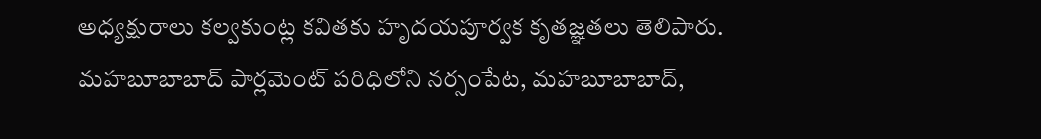అధ్యక్షురాలు కల్వకుంట్ల కవితకు హృదయపూర్వక కృతజ్ఞతలు తెలిపారు.
మహబూబాబాద్ పార్లమెంట్ పరిధిలోని నర్సంపేట, మహబూబాబాద్,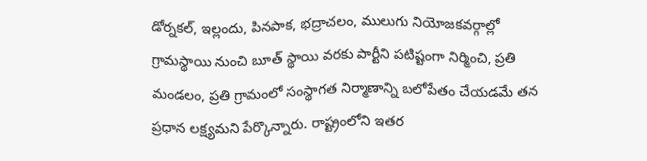డోర్నకల్, ఇల్లందు, పినపాక, భద్రాచలం, ములుగు నియోజకవర్గాల్లో గ్రామస్థాయి నుంచి బూత్ స్థాయి వరకు పార్టీని పటిష్టంగా నిర్మించి, ప్రతి మండలం, ప్రతి గ్రామంలో సంస్థాగత నిర్మాణాన్ని బలోపేతం చేయడమే తన ప్రధాన లక్ష్యమని పేర్కొన్నారు. రాష్ట్రంలోని ఇతర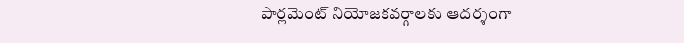పార్లమెంట్ నియోజకవర్గాలకు ఆదర్శంగా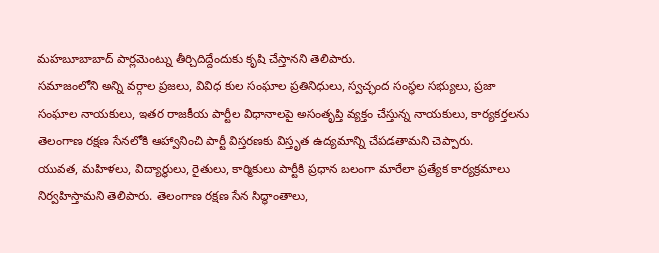మహబూబాబాద్ పార్లమెంట్ను తీర్చిదిద్దేందుకు కృషి చేస్తానని తెలిపారు.
సమాజంలోని అన్ని వర్గాల ప్రజలు, వివిధ కుల సంఘాల ప్రతినిధులు, స్వచ్ఛంద సంస్థల సభ్యులు, ప్రజా సంఘాల నాయకులు, ఇతర రాజకీయ పార్టీల విధానాలపై అసంతృప్తి వ్యక్తం చేస్తున్న నాయకులు, కార్యకర్తలను తెలంగాణ రక్షణ సేనలోకి ఆహ్వానించి పార్టీ విస్తరణకు విస్తృత ఉద్యమాన్ని చేపడతామని చెప్పారు.
యువత, మహిళలు, విద్యార్థులు, రైతులు, కార్మికులు పార్టీకి ప్రధాన బలంగా మారేలా ప్రత్యేక కార్యక్రమాలు నిర్వహిస్తామని తెలిపారు. తెలంగాణ రక్షణ సేన సిద్ధాంతాలు,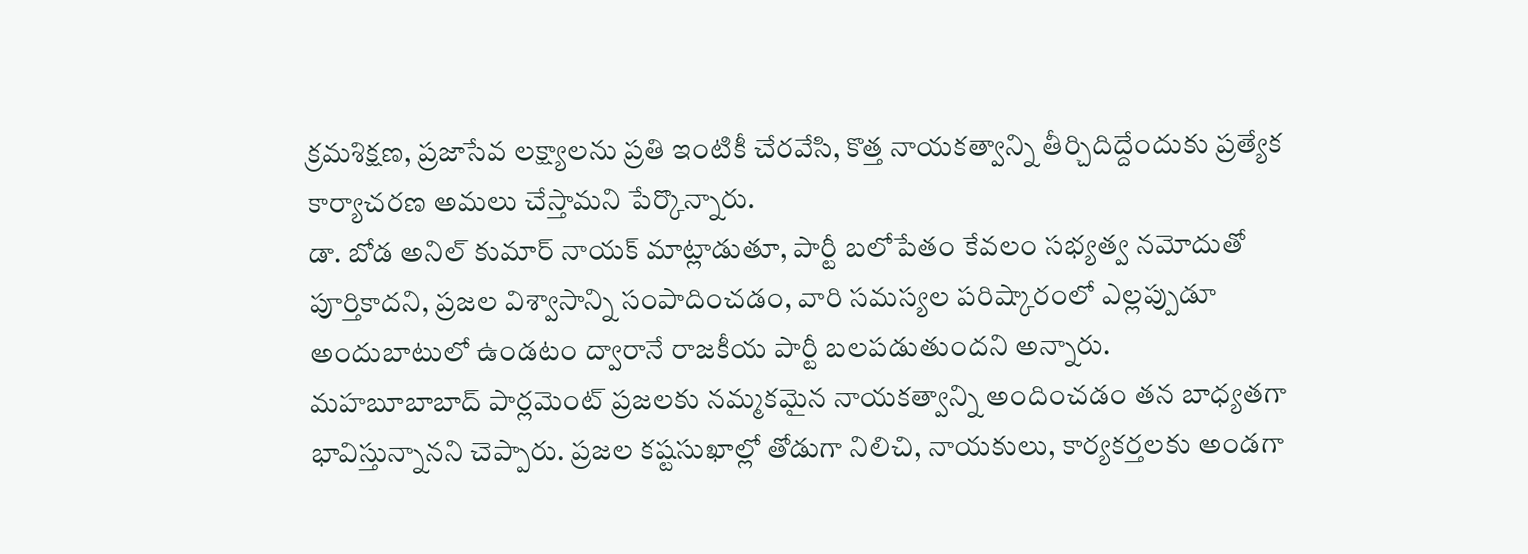క్రమశిక్షణ, ప్రజాసేవ లక్ష్యాలను ప్రతి ఇంటికీ చేరవేసి, కొత్త నాయకత్వాన్ని తీర్చిదిద్దేందుకు ప్రత్యేక కార్యాచరణ అమలు చేస్తామని పేర్కొన్నారు.
డా. బోడ అనిల్ కుమార్ నాయక్ మాట్లాడుతూ, పార్టీ బలోపేతం కేవలం సభ్యత్వ నమోదుతో పూర్తికాదని, ప్రజల విశ్వాసాన్ని సంపాదించడం, వారి సమస్యల పరిష్కారంలో ఎల్లప్పుడూ అందుబాటులో ఉండటం ద్వారానే రాజకీయ పార్టీ బలపడుతుందని అన్నారు.
మహబూబాబాద్ పార్లమెంట్ ప్రజలకు నమ్మకమైన నాయకత్వాన్ని అందించడం తన బాధ్యతగా భావిస్తున్నానని చెప్పారు. ప్రజల కష్టసుఖాల్లో తోడుగా నిలిచి, నాయకులు, కార్యకర్తలకు అండగా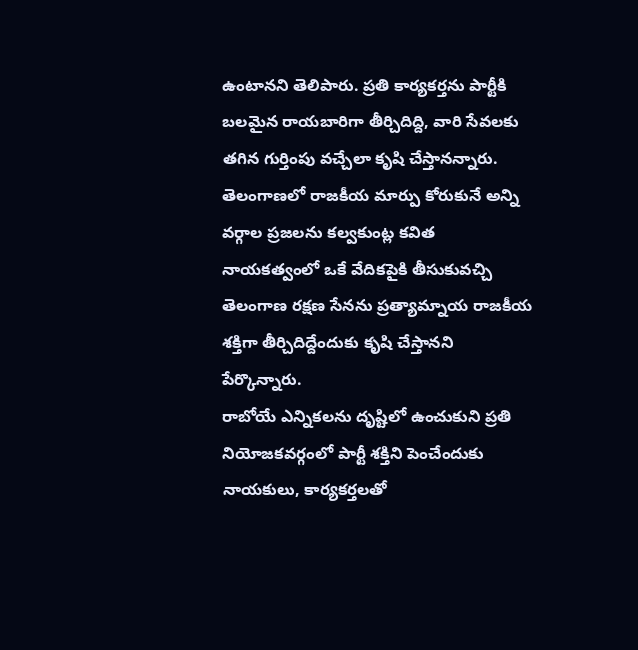ఉంటానని తెలిపారు. ప్రతి కార్యకర్తను పార్టీకి బలమైన రాయబారిగా తీర్చిదిద్ది, వారి సేవలకు తగిన గుర్తింపు వచ్చేలా కృషి చేస్తానన్నారు.
తెలంగాణలో రాజకీయ మార్పు కోరుకునే అన్ని వర్గాల ప్రజలను కల్వకుంట్ల కవిత నాయకత్వంలో ఒకే వేదికపైకి తీసుకువచ్చి తెలంగాణ రక్షణ సేనను ప్రత్యామ్నాయ రాజకీయ శక్తిగా తీర్చిదిద్దేందుకు కృషి చేస్తానని పేర్కొన్నారు.
రాబోయే ఎన్నికలను దృష్టిలో ఉంచుకుని ప్రతి నియోజకవర్గంలో పార్టీ శక్తిని పెంచేందుకు నాయకులు, కార్యకర్తలతో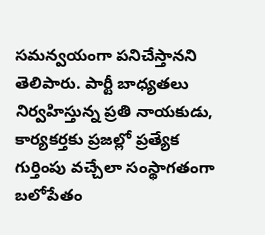సమన్వయంగా పనిచేస్తానని తెలిపారు. పార్టీ బాధ్యతలు నిర్వహిస్తున్న ప్రతి నాయకుడు, కార్యకర్తకు ప్రజల్లో ప్రత్యేక గుర్తింపు వచ్చేలా సంస్థాగతంగా బలోపేతం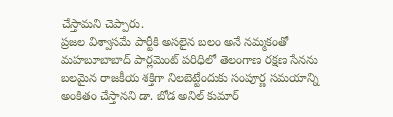చేస్తామని చెప్పారు.
ప్రజల విశ్వాసమే పార్టీకి అసలైన బలం అనే నమ్మకంతో మహబూబాబాద్ పార్లమెంట్ పరిధిలో తెలంగాణ రక్షణ సేనను బలమైన రాజకీయ శక్తిగా నిలబెట్టేందుకు సంపూర్ణ సమయాన్ని అంకితం చేస్తానని డా. బోడ అనిల్ కుమార్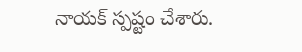నాయక్ స్పష్టం చేశారు.